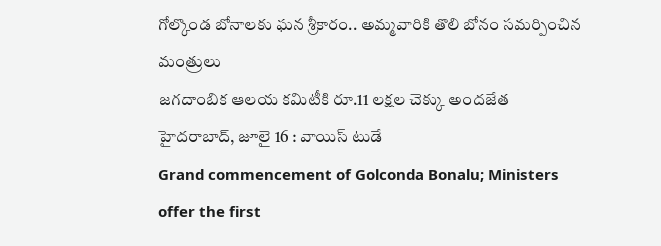గోల్కొండ బోనాలకు ఘన శ్రీకారం.. అమ్మవారికి తొలి బోనం సమర్పించిన మంత్రులు
జగదాంబిక ఆలయ కమిటీకి రూ.11 లక్షల చెక్కు అందజేత
హైదరాబాద్, జూలై 16 : వాయిస్ టుడే
Grand commencement of Golconda Bonalu; Ministers offer the first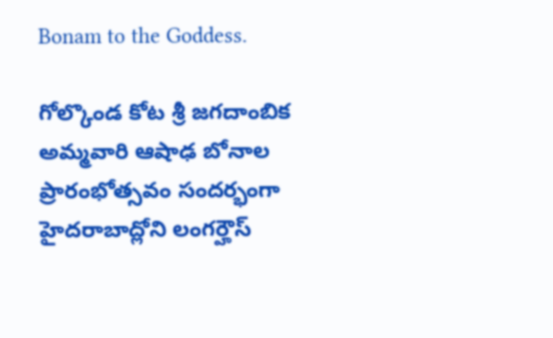Bonam to the Goddess.

గోల్కొండ కోట శ్రీ జగదాంబిక అమ్మవారి ఆషాఢ బోనాల ప్రారంభోత్సవం సందర్భంగా హైదరాబాద్లోని లంగర్హౌస్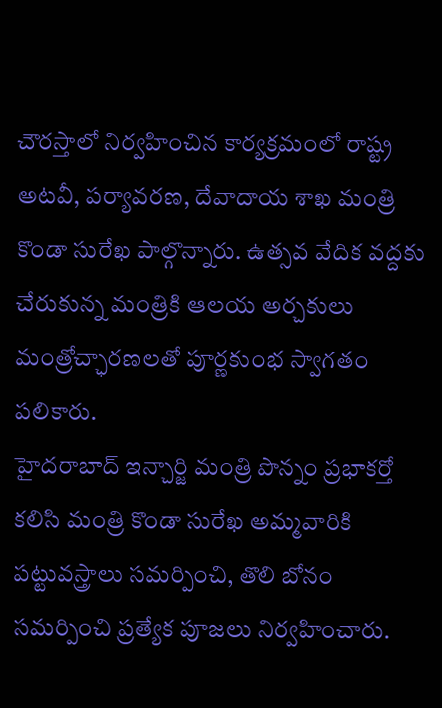చౌరస్తాలో నిర్వహించిన కార్యక్రమంలో రాష్ట్ర అటవీ, పర్యావరణ, దేవాదాయ శాఖ మంత్రి కొండా సురేఖ పాల్గొన్నారు. ఉత్సవ వేదిక వద్దకు చేరుకున్న మంత్రికి ఆలయ అర్చకులు మంత్రోచ్ఛారణలతో పూర్ణకుంభ స్వాగతం పలికారు.
హైదరాబాద్ ఇన్చార్జి మంత్రి పొన్నం ప్రభాకర్తో కలిసి మంత్రి కొండా సురేఖ అమ్మవారికి పట్టువస్త్రాలు సమర్పించి, తొలి బోనం సమర్పించి ప్రత్యేక పూజలు నిర్వహించారు.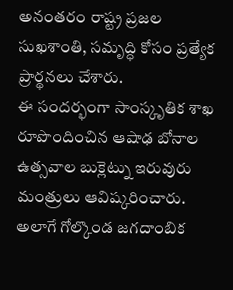అనంతరం రాష్ట్ర ప్రజల సుఖశాంతి, సమృద్ధి కోసం ప్రత్యేక ప్రార్థనలు చేశారు.
ఈ సందర్భంగా సాంస్కృతిక శాఖ రూపొందించిన ఆషాఢ బోనాల ఉత్సవాల బుక్లెట్ను ఇరువురు మంత్రులు ఆవిష్కరించారు. అలాగే గోల్కొండ జగదాంబిక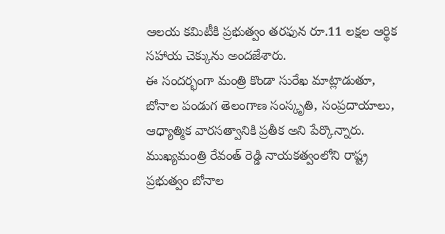ఆలయ కమిటీకి ప్రభుత్వం తరఫున రూ.11 లక్షల ఆర్థిక సహాయ చెక్కును అందజేశారు.
ఈ సందర్భంగా మంత్రి కొండా సురేఖ మాట్లాడుతూ, బోనాల పండుగ తెలంగాణ సంస్కృతి, సంప్రదాయాలు, ఆధ్యాత్మిక వారసత్వానికి ప్రతీక అని పేర్కొన్నారు. ముఖ్యమంత్రి రేవంత్ రెడ్డి నాయకత్వంలోని రాష్ట్ర ప్రభుత్వం బోనాల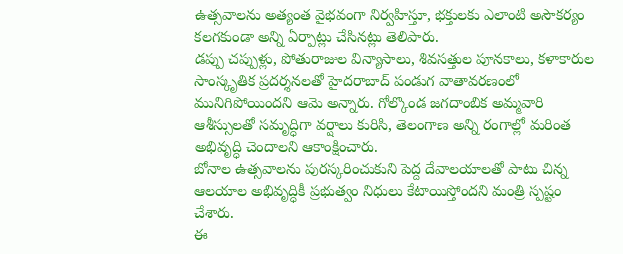ఉత్సవాలను అత్యంత వైభవంగా నిర్వహిస్తూ, భక్తులకు ఎలాంటి అసౌకర్యం కలగకుండా అన్ని ఏర్పాట్లు చేసినట్లు తెలిపారు.
డప్పు చప్పుళ్లు, పోతురాజుల విన్యాసాలు, శివసత్తుల పూనకాలు, కళాకారుల సాంస్కృతిక ప్రదర్శనలతో హైదరాబాద్ పండుగ వాతావరణంలో మునిగిపోయిందని ఆమె అన్నారు. గోల్కొండ జగదాంబిక అమ్మవారి ఆశీస్సులతో సమృద్ధిగా వర్షాలు కురిసి, తెలంగాణ అన్ని రంగాల్లో మరింత అభివృద్ధి చెందాలని ఆకాంక్షించారు.
బోనాల ఉత్సవాలను పురస్కరించుకుని పెద్ద దేవాలయాలతో పాటు చిన్న ఆలయాల అభివృద్ధికీ ప్రభుత్వం నిధులు కేటాయిస్తోందని మంత్రి స్పష్టం చేశారు.
ఈ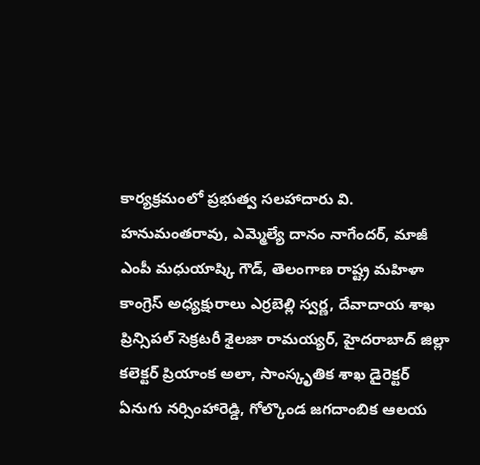కార్యక్రమంలో ప్రభుత్వ సలహాదారు వి. హనుమంతరావు, ఎమ్మెల్యే దానం నాగేందర్, మాజీ ఎంపీ మధుయాష్కి గౌడ్, తెలంగాణ రాష్ట్ర మహిళా కాంగ్రెస్ అధ్యక్షురాలు ఎర్రబెల్లి స్వర్ణ, దేవాదాయ శాఖ ప్రిన్సిపల్ సెక్రటరీ శైలజా రామయ్యర్, హైదరాబాద్ జిల్లా కలెక్టర్ ప్రియాంక అలా, సాంస్కృతిక శాఖ డైరెక్టర్ ఏనుగు నర్సింహారెడ్డి, గోల్కొండ జగదాంబిక ఆలయ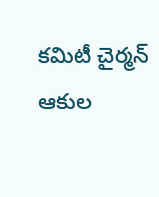కమిటీ చైర్మన్ ఆకుల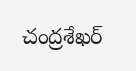చంద్రశేఖర్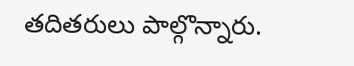తదితరులు పాల్గొన్నారు.